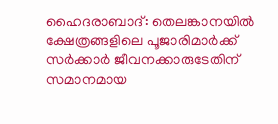ഹൈദരാബാദ്: തെലങ്കാനയിൽ ക്ഷേത്രങ്ങളിലെ പൂജാരിമാർക്ക് സർക്കാർ ജീവനക്കാരുടേതിന് സമാനമായ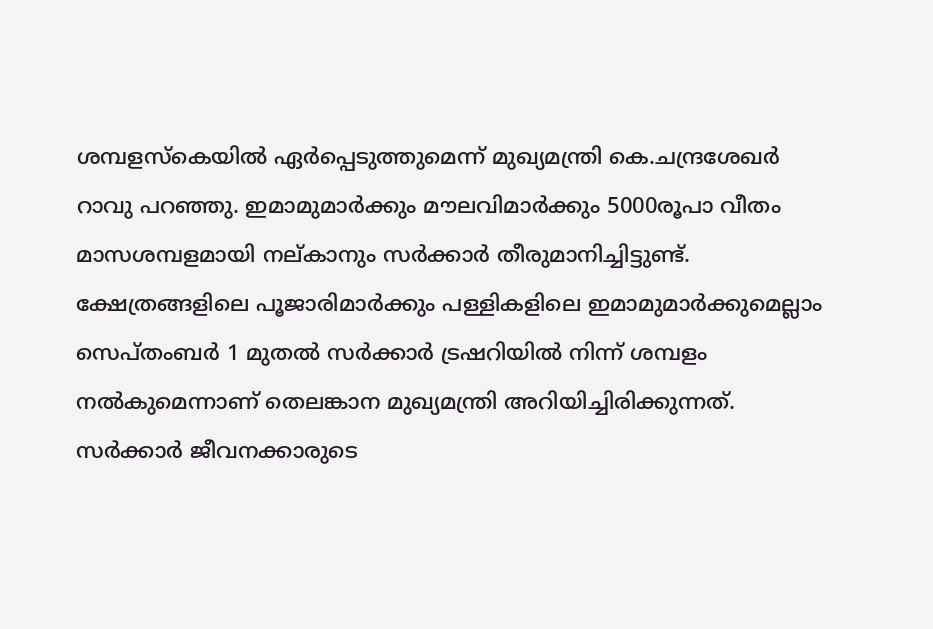ശമ്പളസ്കെയിൽ ഏർപ്പെടുത്തുമെന്ന് മുഖ്യമന്ത്രി കെ.ചന്ദ്രശേഖർ റാവു പറഞ്ഞു. ഇമാമുമാർക്കും മൗലവിമാർക്കും 5000രൂപാ വീതം മാസശമ്പളമായി നല്കാനും സർക്കാർ തീരുമാനിച്ചിട്ടുണ്ട്. ക്ഷേത്രങ്ങളിലെ പൂജാരിമാർക്കും പള്ളികളിലെ ഇമാമുമാർക്കുമെല്ലാം സെപ്തംബർ 1 മുതൽ സർക്കാർ ട്രഷറിയിൽ നിന്ന് ശമ്പളം നൽകുമെന്നാണ് തെലങ്കാന മുഖ്യമന്ത്രി അറിയിച്ചിരിക്കുന്നത്. സർക്കാർ ജീവനക്കാരുടെ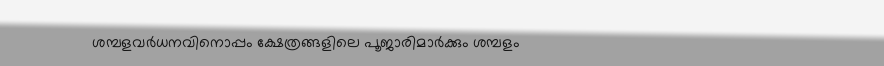ശമ്പളവർധനവിനൊപ്പം ക്ഷേത്രങ്ങളിലെ പൂജാരിമാർക്കും ശമ്പളം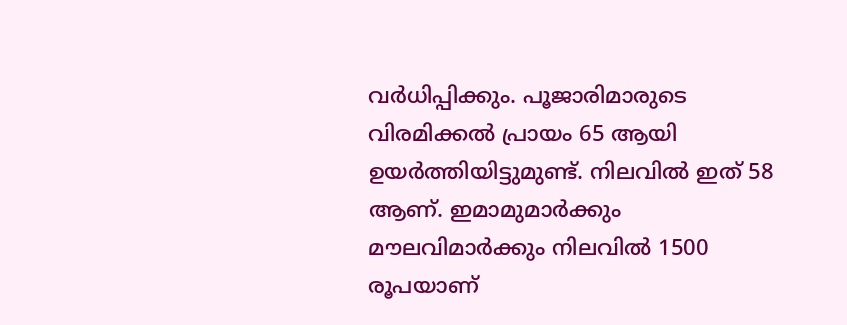വർധിപ്പിക്കും. പൂജാരിമാരുടെ വിരമിക്കൽ പ്രായം 65 ആയി ഉയർത്തിയിട്ടുമുണ്ട്. നിലവിൽ ഇത് 58 ആണ്. ഇമാമുമാർക്കും മൗലവിമാർക്കും നിലവിൽ 1500 രൂപയാണ്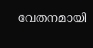വേതനമായി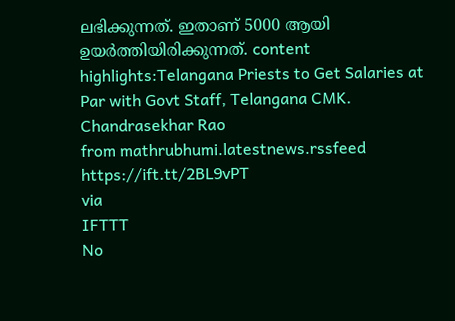ലഭിക്കുന്നത്. ഇതാണ് 5000 ആയി ഉയർത്തിയിരിക്കുന്നത്. content highlights:Telangana Priests to Get Salaries at Par with Govt Staff, Telangana CMK. Chandrasekhar Rao
from mathrubhumi.latestnews.rssfeed https://ift.tt/2BL9vPT
via
IFTTT
No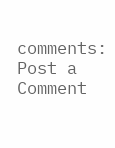comments:
Post a Comment